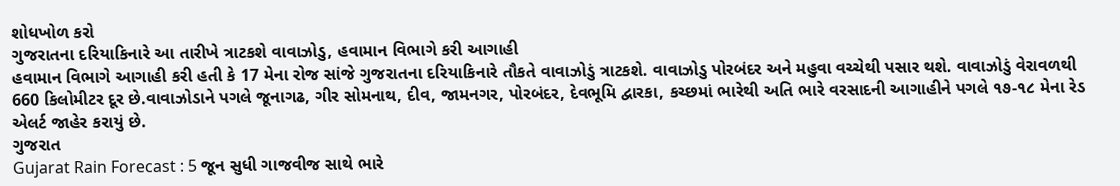શોધખોળ કરો
ગુજરાતના દરિયાકિનારે આ તારીખે ત્રાટકશે વાવાઝોડુ, હવામાન વિભાગે કરી આગાહી
હવામાન વિભાગે આગાહી કરી હતી કે 17 મેના રોજ સાંજે ગુજરાતના દરિયાકિનારે તૌકતે વાવાઝોડું ત્રાટકશે. વાવાઝોડુ પોરબંદર અને મહુવા વચ્ચેથી પસાર થશે. વાવાઝોડું વેરાવળથી 660 કિલોમીટર દૂર છે.વાવાઝોડાને પગલે જૂનાગઢ, ગીર સોમનાથ, દીવ, જામનગર, પોરબંદર, દેવભૂમિ દ્વારકા, કચ્છમાં ભારેથી અતિ ભારે વરસાદની આગાહીને પગલે ૧૭-૧૮ મેના રેડ એલર્ટ જાહેર કરાયું છે.
ગુજરાત
Gujarat Rain Forecast : 5 જૂન સુધી ગાજવીજ સાથે ભારે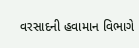વરસાદની હવામાન વિભાગે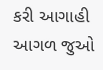કરી આગાહી
આગળ જુઓ